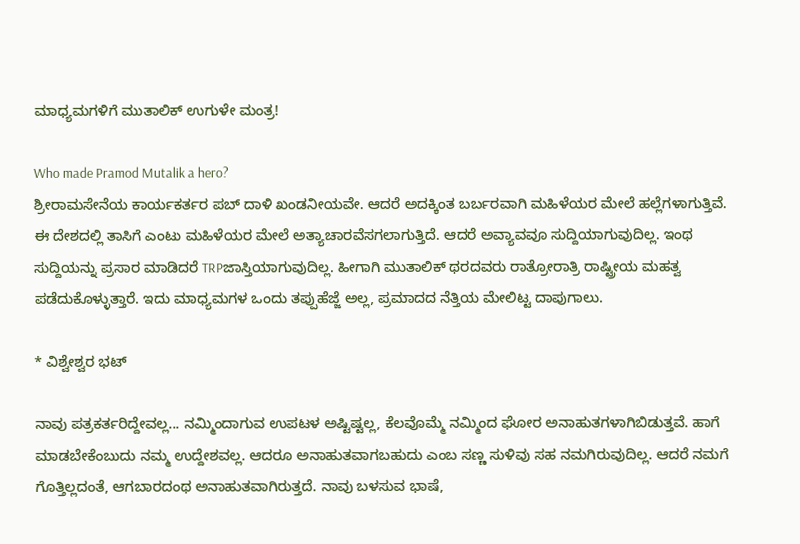ಮಾಧ್ಯಮಗಳಿಗೆ ಮುತಾಲಿಕ್ ಉಗುಳೇ ಮಂತ್ರ!

Who made Pramod Mutalik a hero?
ಶ್ರೀರಾಮಸೇನೆಯ ಕಾರ್ಯಕರ್ತರ ಪಬ್ ದಾಳಿ ಖಂಡನೀಯವೇ. ಆದರೆ ಅದಕ್ಕಿಂತ ಬರ್ಬರವಾಗಿ ಮಹಿಳೆಯರ ಮೇಲೆ ಹಲ್ಲೆಗಳಾಗುತ್ತಿವೆ. ಈ ದೇಶದಲ್ಲಿ ತಾಸಿಗೆ ಎಂಟು ಮಹಿಳೆಯರ ಮೇಲೆ ಅತ್ಯಾಚಾರವೆಸಗಲಾಗುತ್ತಿದೆ. ಆದರೆ ಅವ್ಯಾವವೂ ಸುದ್ದಿಯಾಗುವುದಿಲ್ಲ. ಇಂಥ ಸುದ್ದಿಯನ್ನು ಪ್ರಸಾರ ಮಾಡಿದರೆ TRPಜಾಸ್ತಿಯಾಗುವುದಿಲ್ಲ. ಹೀಗಾಗಿ ಮುತಾಲಿಕ್ ಥರದವರು ರಾತ್ರೋರಾತ್ರಿ ರಾಷ್ಟ್ರೀಯ ಮಹತ್ವ ಪಡೆದುಕೊಳ್ಳುತ್ತಾರೆ. ಇದು ಮಾಧ್ಯಮಗಳ ಒಂದು ತಪ್ಪುಹೆಜ್ಜೆ ಅಲ್ಲ, ಪ್ರಮಾದದ ನೆತ್ತಿಯ ಮೇಲಿಟ್ಟ ದಾಪುಗಾಲು.

* ವಿಶ್ವೇಶ್ವರ ಭಟ್

ನಾವು ಪತ್ರಕರ್ತರಿದ್ದೇವಲ್ಲ... ನಮ್ಮಿಂದಾಗುವ ಉಪಟಳ ಅಷ್ಟಿಷ್ಟಲ್ಲ, ಕೆಲವೊಮ್ಮೆ ನಮ್ಮಿಂದ ಘೋರ ಅನಾಹುತಗಳಾಗಿಬಿಡುತ್ತವೆ. ಹಾಗೆ ಮಾಡಬೇಕೆಂಬುದು ನಮ್ಮ ಉದ್ದೇಶವಲ್ಲ. ಆದರೂ ಅನಾಹುತವಾಗಬಹುದು ಎಂಬ ಸಣ್ಣ ಸುಳಿವು ಸಹ ನಮಗಿರುವುದಿಲ್ಲ. ಆದರೆ ನಮಗೆ ಗೊತ್ತಿಲ್ಲದಂತೆ, ಆಗಬಾರದಂಥ ಅನಾಹುತವಾಗಿರುತ್ತದೆ. ನಾವು ಬಳಸುವ ಭಾಷೆ,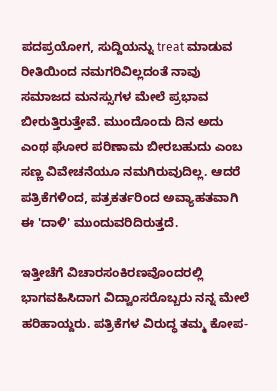ಪದಪ್ರಯೋಗ, ಸುದ್ದಿಯನ್ನು treat ಮಾಡುವ ರೀತಿಯಿಂದ ನಮಗರಿವಿಲ್ಲದಂತೆ ನಾವು ಸಮಾಜದ ಮನಸ್ಸುಗಳ ಮೇಲೆ ಪ್ರಭಾವ ಬೀರುತ್ತಿರುತ್ತೇವೆ. ಮುಂದೊಂದು ದಿನ ಅದು ಎಂಥ ಘೋರ ಪರಿಣಾಮ ಬೀರಬಹುದು ಎಂಬ ಸಣ್ಣ ವಿವೇಚನೆಯೂ ನಮಗಿರುವುದಿಲ್ಲ. ಆದರೆ ಪತ್ರಿಕೆಗಳಿಂದ, ಪತ್ರಕರ್ತರಿಂದ ಅವ್ಯಾಹತವಾಗಿ ಈ 'ದಾಳಿ' ಮುಂದುವರಿದಿರುತ್ತದೆ.

ಇತ್ತೀಚೆಗೆ ವಿಚಾರಸಂಕಿರಣವೊಂದರಲ್ಲಿ ಭಾಗವಹಿಸಿದಾಗ ವಿದ್ವಾಂಸರೊಬ್ಬರು ನನ್ನ ಮೇಲೆ ಹರಿಹಾಯ್ದರು. ಪತ್ರಿಕೆಗಳ ವಿರುದ್ಧ ತಮ್ಮ ಕೋಪ-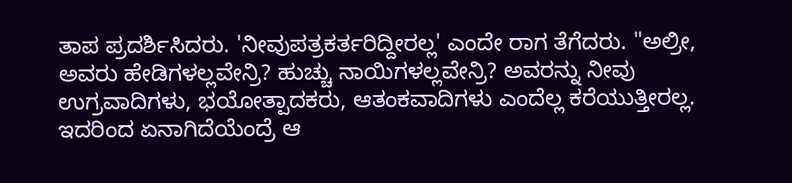ತಾಪ ಪ್ರದರ್ಶಿಸಿದರು. 'ನೀವುಪತ್ರಕರ್ತರಿದ್ದೀರಲ್ಲ' ಎಂದೇ ರಾಗ ತೆಗೆದರು. "ಅಲ್ರೀ, ಅವರು ಹೇಡಿಗಳಲ್ಲವೇನ್ರಿ? ಹುಚ್ಚು ನಾಯಿಗಳಲ್ಲವೇನ್ರಿ? ಅವರನ್ನು ನೀವು ಉಗ್ರವಾದಿಗಳು, ಭಯೋತ್ಪಾದಕರು, ಆತಂಕವಾದಿಗಳು ಎಂದೆಲ್ಲ ಕರೆಯುತ್ತೀರಲ್ಲ. ಇದರಿಂದ ಏನಾಗಿದೆಯೆಂದ್ರೆ ಆ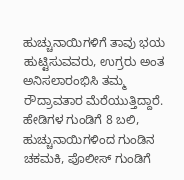ಹುಚ್ಚುನಾಯಿಗಳಿಗೆ ತಾವು ಭಯ ಹುಟ್ಟಿಸುವವರು, ಉಗ್ರರು ಅಂತ ಅನಿಸಲಾರಂಭಿಸಿ ತಮ್ಮ ರೌದ್ರಾವತಾರ ಮೆರೆಯುತ್ತಿದ್ದಾರೆ. ಹೇಡಿಗಳ ಗುಂಡಿಗೆ 8 ಬಲಿ, ಹುಚ್ಚುನಾಯಿಗಳಿಂದ ಗುಂಡಿನ ಚಕಮಕಿ, ಪೊಲೀಸ್ ಗುಂಡಿಗೆ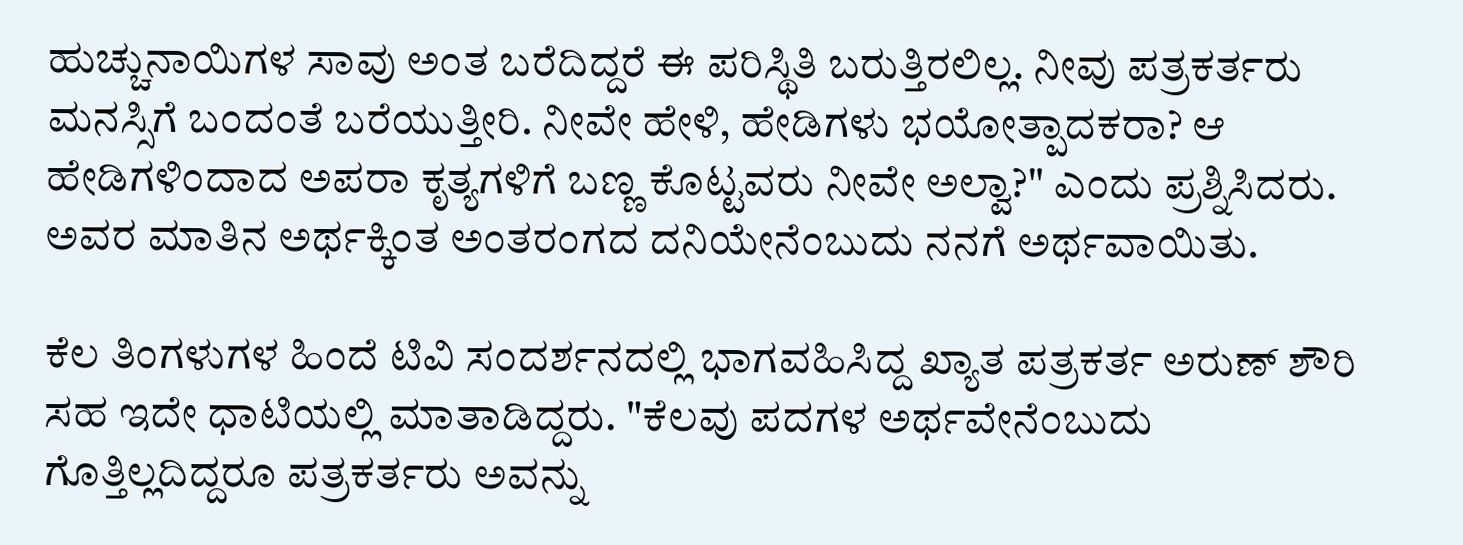ಹುಚ್ಚುನಾಯಿಗಳ ಸಾವು ಅಂತ ಬರೆದಿದ್ದರೆ ಈ ಪರಿಸ್ಥಿತಿ ಬರುತ್ತಿರಲಿಲ್ಲ. ನೀವು ಪತ್ರಕರ್ತರು ಮನಸ್ಸಿಗೆ ಬಂದಂತೆ ಬರೆಯುತ್ತೀರಿ. ನೀವೇ ಹೇಳಿ, ಹೇಡಿಗಳು ಭಯೋತ್ಪಾದಕರಾ? ಆ ಹೇಡಿಗಳಿಂದಾದ ಅಪರಾ ಕೃತ್ಯಗಳಿಗೆ ಬಣ್ಣ ಕೊಟ್ಟವರು ನೀವೇ ಅಲ್ವಾ?" ಎಂದು ಪ್ರಶ್ನಿಸಿದರು. ಅವರ ಮಾತಿನ ಅರ್ಥಕ್ಕಿಂತ ಅಂತರಂಗದ ದನಿಯೇನೆಂಬುದು ನನಗೆ ಅರ್ಥವಾಯಿತು.

ಕೆಲ ತಿಂಗಳುಗಳ ಹಿಂದೆ ಟಿವಿ ಸಂದರ್ಶನದಲ್ಲಿ ಭಾಗವಹಿಸಿದ್ದ ಖ್ಯಾತ ಪತ್ರಕರ್ತ ಅರುಣ್ ಶೌರಿ ಸಹ ಇದೇ ಧಾಟಿಯಲ್ಲಿ ಮಾತಾಡಿದ್ದರು. "ಕೆಲವು ಪದಗಳ ಅರ್ಥವೇನೆಂಬುದು ಗೊತ್ತಿಲ್ಲದಿದ್ದರೂ ಪತ್ರಕರ್ತರು ಅವನ್ನು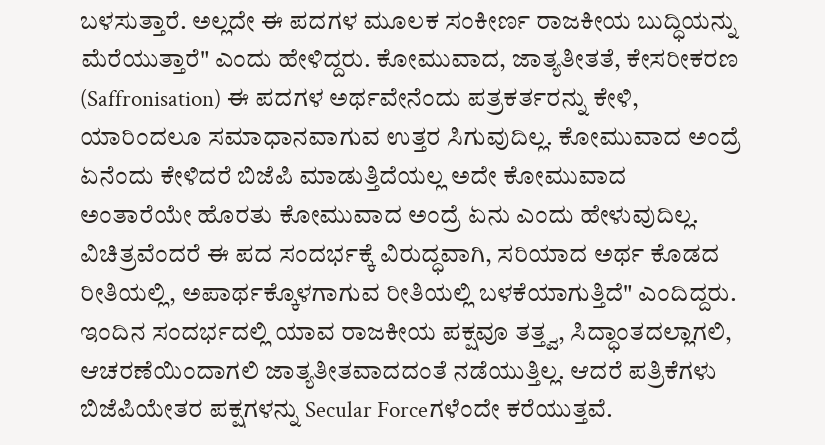ಬಳಸುತ್ತಾರೆ. ಅಲ್ಲದೇ ಈ ಪದಗಳ ಮೂಲಕ ಸಂಕೀರ್ಣ ರಾಜಕೀಯ ಬುದ್ಧಿಯನ್ನು ಮೆರೆಯುತ್ತಾರೆ" ಎಂದು ಹೇಳಿದ್ದರು. ಕೋಮುವಾದ, ಜಾತ್ಯತೀತತೆ, ಕೇಸರೀಕರಣ (Saffronisation) ಈ ಪದಗಳ ಅರ್ಥವೇನೆಂದು ಪತ್ರಕರ್ತರನ್ನು ಕೇಳಿ, ಯಾರಿಂದಲೂ ಸಮಾಧಾನವಾಗುವ ಉತ್ತರ ಸಿಗುವುದಿಲ್ಲ. ಕೋಮುವಾದ ಅಂದ್ರೆ ಏನೆಂದು ಕೇಳಿದರೆ ಬಿಜೆಪಿ ಮಾಡುತ್ತಿದೆಯಲ್ಲ ಅದೇ ಕೋಮುವಾದ ಅಂತಾರೆಯೇ ಹೊರತು ಕೋಮುವಾದ ಅಂದ್ರೆ ಏನು ಎಂದು ಹೇಳುವುದಿಲ್ಲ. ವಿಚಿತ್ರವೆಂದರೆ ಈ ಪದ ಸಂದರ್ಭಕ್ಕೆ ವಿರುದ್ಧವಾಗಿ, ಸರಿಯಾದ ಅರ್ಥ ಕೊಡದ ರೀತಿಯಲ್ಲಿ, ಅಪಾರ್ಥಕ್ಕೊಳಗಾಗುವ ರೀತಿಯಲ್ಲಿ ಬಳಕೆಯಾಗುತ್ತಿದೆ" ಎಂದಿದ್ದರು. ಇಂದಿನ ಸಂದರ್ಭದಲ್ಲಿ ಯಾವ ರಾಜಕೀಯ ಪಕ್ಷವೂ ತತ್ತ್ವ, ಸಿದ್ಧಾಂತದಲ್ಲಾಗಲಿ, ಆಚರಣೆಯಿಂದಾಗಲಿ ಜಾತ್ಯತೀತವಾದದಂತೆ ನಡೆಯುತ್ತಿಲ್ಲ. ಆದರೆ ಪತ್ರಿಕೆಗಳು ಬಿಜೆಪಿಯೇತರ ಪಕ್ಷಗಳನ್ನು Secular Forceಗಳೆಂದೇ ಕರೆಯುತ್ತವೆ.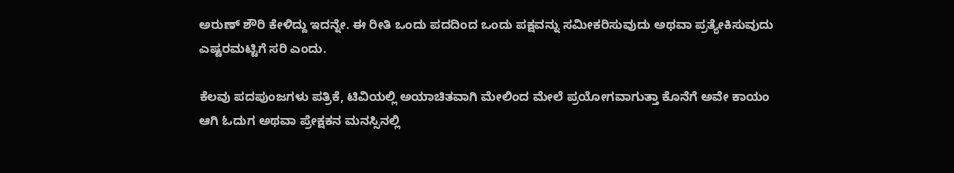ಅರುಣ್ ಶೌರಿ ಕೇಳಿದ್ದು ಇದನ್ನೇ. ಈ ರೀತಿ ಒಂದು ಪದದಿಂದ ಒಂದು ಪಕ್ಷವನ್ನು ಸಮೀಕರಿಸುವುದು ಅಥವಾ ಪ್ರತ್ಯೇಕಿಸುವುದು ಎಷ್ಟರಮಟ್ಟಿಗೆ ಸರಿ ಎಂದು.

ಕೆಲವು ಪದಪುಂಜಗಳು ಪತ್ರಿಕೆ, ಟಿವಿಯಲ್ಲಿ ಅಯಾಚಿತವಾಗಿ ಮೇಲಿಂದ ಮೇಲೆ ಪ್ರಯೋಗವಾಗುತ್ತಾ ಕೊನೆಗೆ ಅವೇ ಕಾಯಂ ಆಗಿ ಓದುಗ ಅಥವಾ ಪ್ರೇಕ್ಷಕನ ಮನಸ್ಸಿನಲ್ಲಿ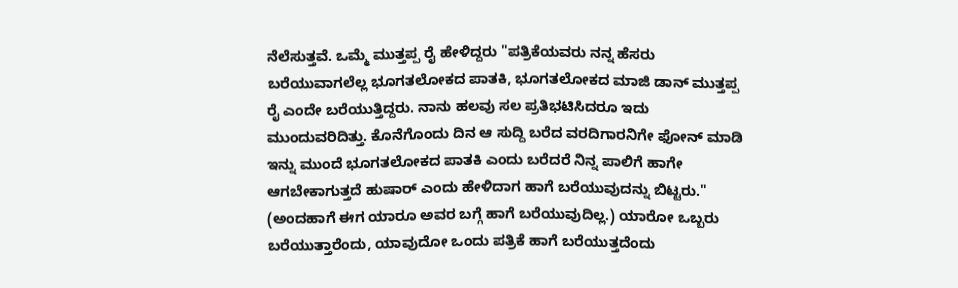ನೆಲೆಸುತ್ತವೆ. ಒಮ್ಮೆ ಮುತ್ತಪ್ಪ ರೈ ಹೇಳಿದ್ದರು "ಪತ್ರಿಕೆಯವರು ನನ್ನ ಹೆಸರು ಬರೆಯುವಾಗಲೆಲ್ಲ ಭೂಗತಲೋಕದ ಪಾತಕಿ, ಭೂಗತಲೋಕದ ಮಾಜಿ ಡಾನ್ ಮುತ್ತಪ್ಪ ರೈ ಎಂದೇ ಬರೆಯುತ್ತಿದ್ದರು. ನಾನು ಹಲವು ಸಲ ಪ್ರತಿಭಟಿಸಿದರೂ ಇದು ಮುಂದುವರಿದಿತ್ತು. ಕೊನೆಗೊಂದು ದಿನ ಆ ಸುದ್ದಿ ಬರೆದ ವರದಿಗಾರನಿಗೇ ಫೋನ್ ಮಾಡಿ ಇನ್ನು ಮುಂದೆ ಭೂಗತಲೋಕದ ಪಾತಕಿ ಎಂದು ಬರೆದರೆ ನಿನ್ನ ಪಾಲಿಗೆ ಹಾಗೇ ಆಗಬೇಕಾಗುತ್ತದೆ ಹುಷಾರ್ ಎಂದು ಹೇಳಿದಾಗ ಹಾಗೆ ಬರೆಯುವುದನ್ನು ಬಿಟ್ಟರು." (ಅಂದಹಾಗೆ ಈಗ ಯಾರೂ ಅವರ ಬಗ್ಗೆ ಹಾಗೆ ಬರೆಯುವುದಿಲ್ಲ.) ಯಾರೋ ಒಬ್ಬರು ಬರೆಯುತ್ತಾರೆಂದು, ಯಾವುದೋ ಒಂದು ಪತ್ರಿಕೆ ಹಾಗೆ ಬರೆಯುತ್ತದೆಂದು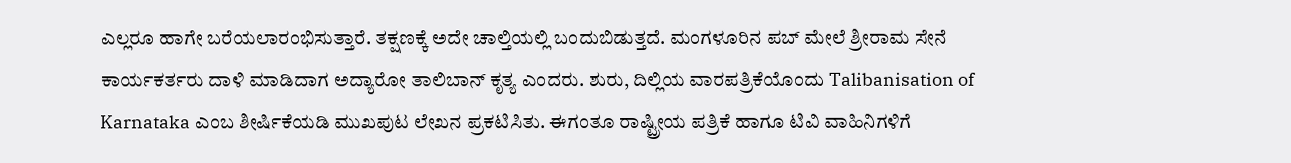ಎಲ್ಲರೂ ಹಾಗೇ ಬರೆಯಲಾರಂಭಿಸುತ್ತಾರೆ. ತಕ್ಷಣಕ್ಕೆ ಅದೇ ಚಾಲ್ತಿಯಲ್ಲಿ ಬಂದುಬಿಡುತ್ತದೆ. ಮಂಗಳೂರಿನ ಪಬ್ ಮೇಲೆ ಶ್ರೀರಾಮ ಸೇನೆ ಕಾರ್ಯಕರ್ತರು ದಾಳಿ ಮಾಡಿದಾಗ ಅದ್ಯಾರೋ ತಾಲಿಬಾನ್ ಕೃತ್ಯ ಎಂದರು. ಶುರು, ದಿಲ್ಲಿಯ ವಾರಪತ್ರಿಕೆಯೊಂದು Talibanisation of Karnataka ಎಂಬ ಶೀರ್ಷಿಕೆಯಡಿ ಮುಖಪುಟ ಲೇಖನ ಪ್ರಕಟಿಸಿತು. ಈಗಂತೂ ರಾಷ್ಟ್ರೀಯ ಪತ್ರಿಕೆ ಹಾಗೂ ಟಿವಿ ವಾಹಿನಿಗಳಿಗೆ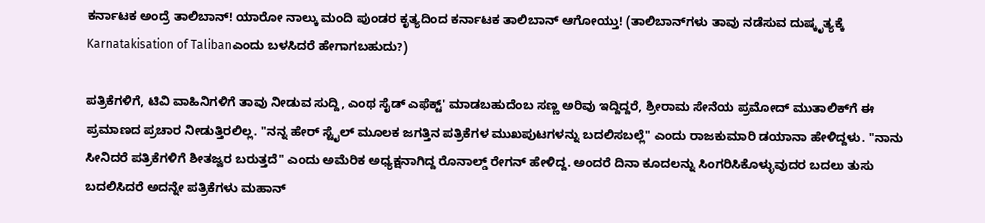ಕರ್ನಾಟಕ ಅಂದ್ರೆ ತಾಲಿಬಾನ್! ಯಾರೋ ನಾಲ್ಕು ಮಂದಿ ಪುಂಡರ ಕೃತ್ಯದಿಂದ ಕರ್ನಾಟಕ ತಾಲಿಬಾನ್ ಆಗೋಯ್ತು! (ತಾಲಿಬಾನ್‌ಗಳು ತಾವು ನಡೆಸುವ ದುಷ್ಕೃತ್ಯಕ್ಕೆ Karnatakisation of Talibanಎಂದು ಬಳಸಿದರೆ ಹೇಗಾಗಬಹುದು?)

ಪತ್ರಿಕೆಗಳಿಗೆ, ಟಿವಿ ವಾಹಿನಿಗಳಿಗೆ ತಾವು ನೀಡುವ ಸುದ್ದಿ, ಎಂಥ ಸೈಡ್ ಎಫೆಕ್ಟ್' ಮಾಡಬಹುದೆಂಬ ಸಣ್ಣ ಅರಿವು ಇದ್ದಿದ್ದರೆ, ಶ್ರೀರಾಮ ಸೇನೆಯ ಪ್ರಮೋದ್ ಮುತಾಲಿಕ್‌ಗೆ ಈ ಪ್ರಮಾಣದ ಪ್ರಚಾರ ನೀಡುತ್ತಿರಲಿಲ್ಲ. "ನನ್ನ ಹೇರ್ ಸ್ಟೈಲ್ ಮೂಲಕ ಜಗತ್ತಿನ ಪತ್ರಿಕೆಗಳ ಮುಖಪುಟಗಳನ್ನು ಬದಲಿಸಬಲ್ಲೆ" ಎಂದು ರಾಜಕುಮಾರಿ ಡಯಾನಾ ಹೇಳಿದ್ದಳು. "ನಾನು ಸೀನಿದರೆ ಪತ್ರಿಕೆಗಳಿಗೆ ಶೀತಜ್ವರ ಬರುತ್ತದೆ" ಎಂದು ಅಮೆರಿಕ ಅಧ್ಯಕ್ಷನಾಗಿದ್ದ ರೊನಾಲ್ಡ್ ರೇಗನ್ ಹೇಳಿದ್ದ. ಅಂದರೆ ದಿನಾ ಕೂದಲನ್ನು ಸಿಂಗರಿಸಿಕೊಳ್ಳುವುದರ ಬದಲು ತುಸು ಬದಲಿಸಿದರೆ ಅದನ್ನೇ ಪತ್ರಿಕೆಗಳು ಮಹಾನ್‌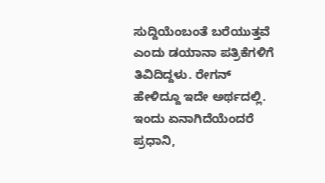ಸುದ್ದಿಯೆಂಬಂತೆ ಬರೆಯುತ್ತವೆ ಎಂದು ಡಯಾನಾ ಪತ್ರಿಕೆಗಳಿಗೆ ತಿವಿದಿದ್ದಳು. ರೇಗನ್ ಹೇಳಿದ್ದೂ ಇದೇ ಅರ್ಥದಲ್ಲಿ. ಇಂದು ಏನಾಗಿದೆಯೆಂದರೆ ಪ್ರಧಾನಿ,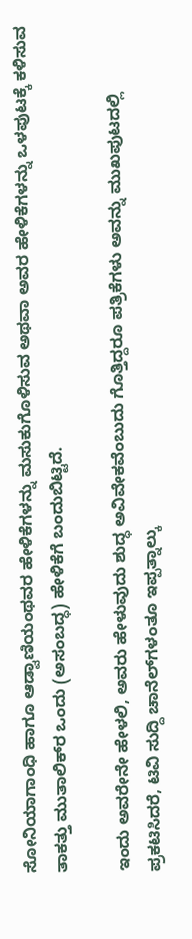ಸೋನಿಯಾಗಾಂಧಿ ಹಾಗೂ ಆಡ್ವಾಣಿಯಂಥವರ ಹೇಳಿಕೆಗಳನ್ನು ಮಸುಕುಗೊಳಿಸುವ ಅಥವಾ ಅವರ ಹೇಳಿಕೆಗಳನ್ನು ಒಳಪುಟಕ್ಕೆ ಕಳಿಸುವ ತಾಕತ್ತು ಮುತಾಲಿಕ್‌ರ ಒಂದು (ಅಸಂಬದ್ಧ) ಹೇಳಿಕೆಗೆ ಬಂದುಬಿಟ್ಟಿದೆ.

ಇಂದು ಅವರೇನೇ ಹೇಳಲಿ, ಅವರು ಹೇಳುವುದು ಶುದ್ಧ ಅವಿವೇಕವೆಂಬುದು ಗೊತ್ತಿದ್ದರೂ ಪತ್ರಿಕೆಗಳು ಅವನ್ನು ಮುಖಪುಟದಲ್ಲಿ ಪ್ರಕಟಿಸಿದರೆ, ಟಿವಿ ಸುದ್ದಿ ಚಾನೆಲ್‌ಗಳಂತೂ ಇಪ್ಪತ್ನಾಲ್ಕು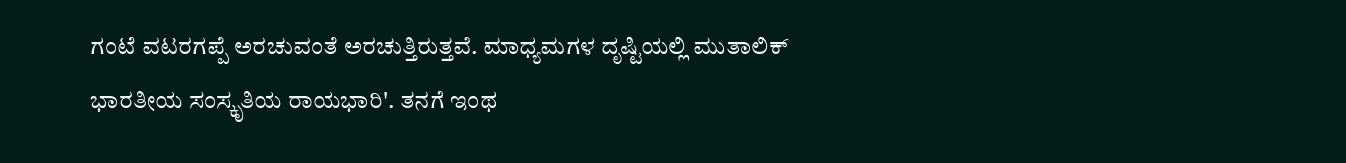ಗಂಟೆ ವಟರಗಪ್ಪೆ ಅರಚುವಂತೆ ಅರಚುತ್ತಿರುತ್ತವೆ. ಮಾಧ್ಯಮಗಳ ದೃಷ್ಟಿಯಲ್ಲಿ ಮುತಾಲಿಕ್ ಭಾರತೀಯ ಸಂಸ್ಕೃತಿಯ ರಾಯಭಾರಿ'. ತನಗೆ ಇಂಥ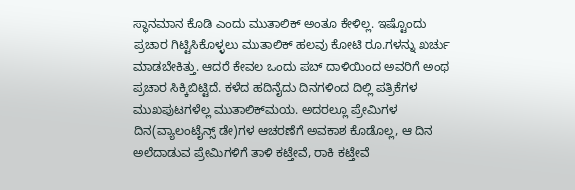ಸ್ಥಾನಮಾನ ಕೊಡಿ ಎಂದು ಮುತಾಲಿಕ್ ಅಂತೂ ಕೇಳಿಲ್ಲ. ಇಷ್ಟೊಂದು ಪ್ರಚಾರ ಗಿಟ್ಟಿಸಿಕೊಳ್ಳಲು ಮುತಾಲಿಕ್ ಹಲವು ಕೋಟಿ ರೂ.ಗಳನ್ನು ಖರ್ಚು ಮಾಡಬೇಕಿತ್ತು. ಆದರೆ ಕೇವಲ ಒಂದು ಪಬ್ ದಾಳಿಯಿಂದ ಅವರಿಗೆ ಅಂಥ ಪ್ರಚಾರ ಸಿಕ್ಕಿಬಿಟ್ಟಿದೆ. ಕಳೆದ ಹದಿನೈದು ದಿನಗಳಿಂದ ದಿಲ್ಲಿ ಪತ್ರಿಕೆಗಳ ಮುಖಪುಟಗಳೆಲ್ಲ ಮುತಾಲಿಕ್‌ಮಯ. ಅದರಲ್ಲೂ ಪ್ರೇಮಿಗಳ ದಿನ(ವ್ಯಾಲಂಟೈನ್ಸ್ ಡೇ)ಗಳ ಆಚರಣೆಗೆ ಅವಕಾಶ ಕೊಡೊಲ್ಲ, ಆ ದಿನ ಅಲೆದಾಡುವ ಪ್ರೇಮಿಗಳಿಗೆ ತಾಳಿ ಕಟ್ತೇವೆ, ರಾಕಿ ಕಟ್ತೇವೆ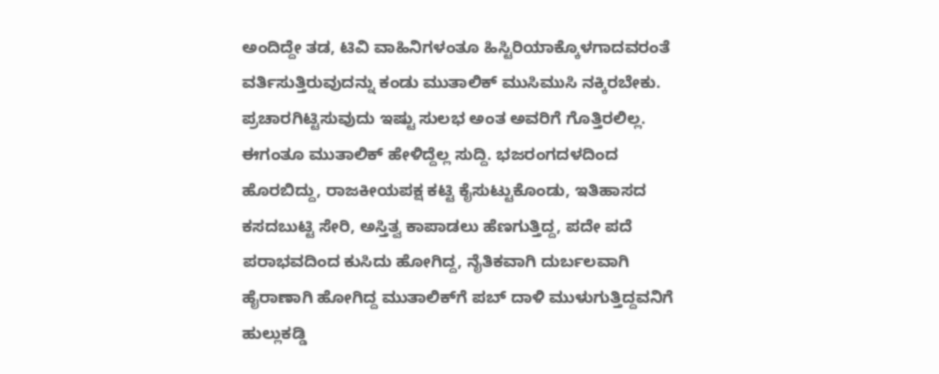ಅಂದಿದ್ದೇ ತಡ, ಟಿವಿ ವಾಹಿನಿಗಳಂತೂ ಹಿಸ್ಟಿರಿಯಾಕ್ಕೊಳಗಾದವರಂತೆ ವರ್ತಿಸುತ್ತಿರುವುದನ್ನು ಕಂಡು ಮುತಾಲಿಕ್ ಮುಸಿಮುಸಿ ನಕ್ಕಿರಬೇಕು. ಪ್ರಚಾರಗಿಟ್ಟಿಸುವುದು ಇಷ್ಟು ಸುಲಭ ಅಂತ ಅವರಿಗೆ ಗೊತ್ತಿರಲಿಲ್ಲ. ಈಗಂತೂ ಮುತಾಲಿಕ್ ಹೇಳಿದ್ದೆಲ್ಲ ಸುದ್ದಿ. ಭಜರಂಗದಳದಿಂದ ಹೊರಬಿದ್ದು, ರಾಜಕೀಯಪಕ್ಷ ಕಟ್ಟಿ ಕೈಸುಟ್ಟುಕೊಂಡು, ಇತಿಹಾಸದ ಕಸದಬುಟ್ಟಿ ಸೇರಿ, ಅಸ್ತಿತ್ವ ಕಾಪಾಡಲು ಹೆಣಗುತ್ತಿದ್ದ, ಪದೇ ಪದೆ ಪರಾಭವದಿಂದ ಕುಸಿದು ಹೋಗಿದ್ದ, ನೈತಿಕವಾಗಿ ದುರ್ಬಲವಾಗಿ ಹೈರಾಣಾಗಿ ಹೋಗಿದ್ದ ಮುತಾಲಿಕ್‌ಗೆ ಪಬ್ ದಾಳಿ ಮುಳುಗುತ್ತಿದ್ದವನಿಗೆ ಹುಲ್ಲುಕಡ್ಡಿ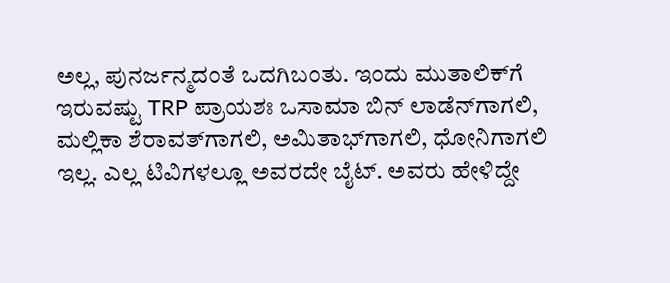ಅಲ್ಲ, ಪುನರ್ಜನ್ಮದಂತೆ ಒದಗಿಬಂತು. ಇಂದು ಮುತಾಲಿಕ್‌ಗೆ ಇರುವಷ್ಟು TRP ಪ್ರಾಯಶಃ ಒಸಾಮಾ ಬಿನ್ ಲಾಡೆನ್‌ಗಾಗಲಿ, ಮಲ್ಲಿಕಾ ಶೆರಾವತ್‌ಗಾಗಲಿ, ಅಮಿತಾಭ್‌ಗಾಗಲಿ, ಧೋನಿಗಾಗಲಿ ಇಲ್ಲ. ಎಲ್ಲ ಟಿವಿಗಳಲ್ಲೂ ಅವರದೇ ಬೈಟ್. ಅವರು ಹೇಳಿದ್ದೇ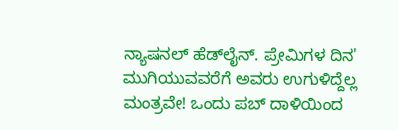ನ್ಯಾಷನಲ್ ಹೆಡ್‌ಲೈನ್. ಪ್ರೇಮಿಗಳ ದಿನ' ಮುಗಿಯುವವರೆಗೆ ಅವರು ಉಗುಳಿದ್ದೆಲ್ಲ ಮಂತ್ರವೇ! ಒಂದು ಪಬ್ ದಾಳಿಯಿಂದ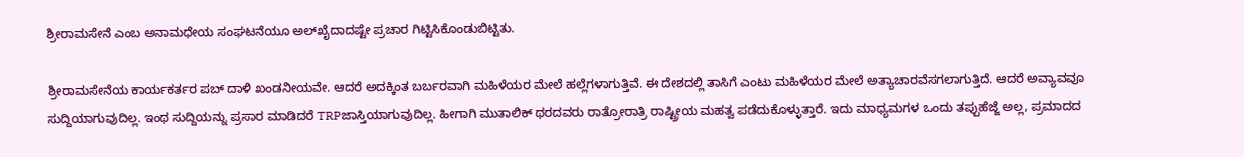ಶ್ರೀರಾಮಸೇನೆ ಎಂಬ ಅನಾಮಧೇಯ ಸಂಘಟನೆಯೂ ಅಲ್‌ಖೈದಾದಷ್ಟೇ ಪ್ರಚಾರ ಗಿಟ್ಟಿಸಿಕೊಂಡುಬಿಟ್ಟಿತು.

ಶ್ರೀರಾಮಸೇನೆಯ ಕಾರ್ಯಕರ್ತರ ಪಬ್ ದಾಳಿ ಖಂಡನೀಯವೇ. ಆದರೆ ಅದಕ್ಕಿಂತ ಬರ್ಬರವಾಗಿ ಮಹಿಳೆಯರ ಮೇಲೆ ಹಲ್ಲೆಗಳಾಗುತ್ತಿವೆ. ಈ ದೇಶದಲ್ಲಿ ತಾಸಿಗೆ ಎಂಟು ಮಹಿಳೆಯರ ಮೇಲೆ ಅತ್ಯಾಚಾರವೆಸಗಲಾಗುತ್ತಿದೆ. ಆದರೆ ಅವ್ಯಾವವೂ ಸುದ್ದಿಯಾಗುವುದಿಲ್ಲ. ಇಂಥ ಸುದ್ದಿಯನ್ನು ಪ್ರಸಾರ ಮಾಡಿದರೆ TRPಜಾಸ್ತಿಯಾಗುವುದಿಲ್ಲ. ಹೀಗಾಗಿ ಮುತಾಲಿಕ್ ಥರದವರು ರಾತ್ರೋರಾತ್ರಿ ರಾಷ್ಟ್ರೀಯ ಮಹತ್ವ ಪಡೆದುಕೊಳ್ಳುತ್ತಾರೆ. ಇದು ಮಾಧ್ಯಮಗಳ ಒಂದು ತಪ್ಪುಹೆಜ್ಜೆ ಅಲ್ಲ, ಪ್ರಮಾದದ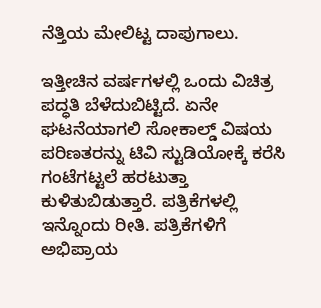ನೆತ್ತಿಯ ಮೇಲಿಟ್ಟ ದಾಪುಗಾಲು.

ಇತ್ತೀಚಿನ ವರ್ಷಗಳಲ್ಲಿ ಒಂದು ವಿಚಿತ್ರ ಪದ್ಧತಿ ಬೆಳೆದುಬಿಟ್ಟಿದೆ. ಏನೇ ಘಟನೆಯಾಗಲಿ ಸೋಕಾಲ್ಡ್ ವಿಷಯ ಪರಿಣತರನ್ನು ಟಿವಿ ಸ್ಟುಡಿಯೋಕ್ಕೆ ಕರೆಸಿ ಗಂಟೆಗಟ್ಟಲೆ ಹರಟುತ್ತಾ ಕುಳಿತುಬಿಡುತ್ತಾರೆ. ಪತ್ರಿಕೆಗಳಲ್ಲಿ ಇನ್ನೊಂದು ರೀತಿ. ಪತ್ರಿಕೆಗಳಿಗೆ ಅಭಿಪ್ರಾಯ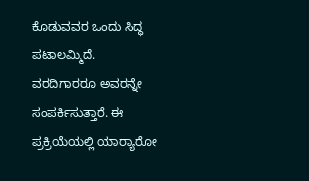ಕೊಡುವವರ ಒಂದು ಸಿದ್ಧ ಪಟಾಲಮ್ಮಿದೆ. ವರದಿಗಾರರೂ ಅವರನ್ನೇ ಸಂಪರ್ಕಿಸುತ್ತಾರೆ. ಈ ಪ್ರಕ್ರಿಯೆಯಲ್ಲಿ ಯಾರ್‍ಯಾರೋ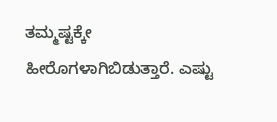ತಮ್ಮಷ್ಟಕ್ಕೇ ಹೀರೊಗಳಾಗಿಬಿಡುತ್ತಾರೆ. ಎಷ್ಟು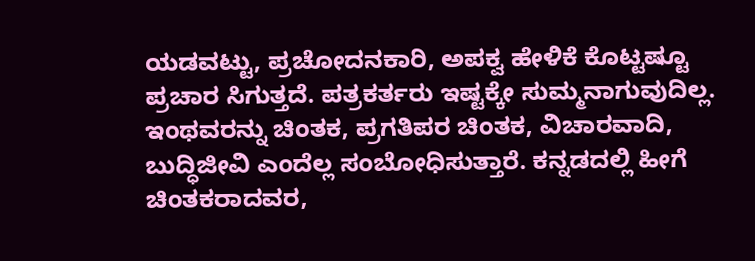ಯಡವಟ್ಟು, ಪ್ರಚೋದನಕಾರಿ, ಅಪಕ್ವ ಹೇಳಿಕೆ ಕೊಟ್ಟಷ್ಟೂ ಪ್ರಚಾರ ಸಿಗುತ್ತದೆ. ಪತ್ರಕರ್ತರು ಇಷ್ಟಕ್ಕೇ ಸುಮ್ಮನಾಗುವುದಿಲ್ಲ. ಇಂಥವರನ್ನು ಚಿಂತಕ, ಪ್ರಗತಿಪರ ಚಿಂತಕ, ವಿಚಾರವಾದಿ, ಬುದ್ಧಿಜೀವಿ ಎಂದೆಲ್ಲ ಸಂಬೋಧಿಸುತ್ತಾರೆ. ಕನ್ನಡದಲ್ಲಿ ಹೀಗೆ ಚಿಂತಕರಾದವರ,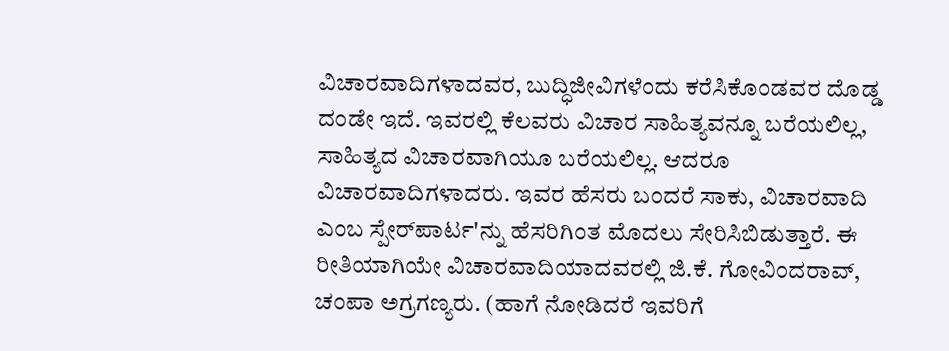ವಿಚಾರವಾದಿಗಳಾದವರ, ಬುದ್ಧಿಜೀವಿಗಳೆಂದು ಕರೆಸಿಕೊಂಡವರ ದೊಡ್ಡ ದಂಡೇ ಇದೆ. ಇವರಲ್ಲಿ ಕೆಲವರು ವಿಚಾರ ಸಾಹಿತ್ಯವನ್ನೂ ಬರೆಯಲಿಲ್ಲ, ಸಾಹಿತ್ಯದ ವಿಚಾರವಾಗಿಯೂ ಬರೆಯಲಿಲ್ಲ. ಆದರೂ ವಿಚಾರವಾದಿಗಳಾದರು. ಇವರ ಹೆಸರು ಬಂದರೆ ಸಾಕು, ವಿಚಾರವಾದಿ ಎಂಬ ಸ್ಪೇರ್‌ಪಾರ್ಟ'ನ್ನು ಹೆಸರಿಗಿಂತ ಮೊದಲು ಸೇರಿಸಿಬಿಡುತ್ತಾರೆ. ಈ ರೀತಿಯಾಗಿಯೇ ವಿಚಾರವಾದಿಯಾದವರಲ್ಲಿ ಜಿ.ಕೆ. ಗೋವಿಂದರಾವ್, ಚಂಪಾ ಅಗ್ರಗಣ್ಯರು. (ಹಾಗೆ ನೋಡಿದರೆ ಇವರಿಗೆ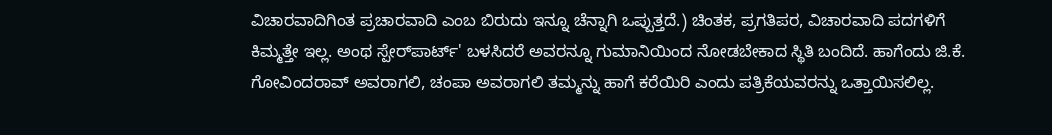ವಿಚಾರವಾದಿಗಿಂತ ಪ್ರಚಾರವಾದಿ ಎಂಬ ಬಿರುದು ಇನ್ನೂ ಚೆನ್ನಾಗಿ ಒಪ್ಪುತ್ತದೆ.) ಚಿಂತಕ, ಪ್ರಗತಿಪರ, ವಿಚಾರವಾದಿ ಪದಗಳಿಗೆ ಕಿಮ್ಮತ್ತೇ ಇಲ್ಲ. ಅಂಥ ಸ್ಪೇರ್‌ಪಾರ್ಟ್' ಬಳಸಿದರೆ ಅವರನ್ನೂ ಗುಮಾನಿಯಿಂದ ನೋಡಬೇಕಾದ ಸ್ಥಿತಿ ಬಂದಿದೆ. ಹಾಗೆಂದು ಜಿ.ಕೆ. ಗೋವಿಂದರಾವ್ ಅವರಾಗಲಿ, ಚಂಪಾ ಅವರಾಗಲಿ ತಮ್ಮನ್ನು ಹಾಗೆ ಕರೆಯಿರಿ ಎಂದು ಪತ್ರಿಕೆಯವರನ್ನು ಒತ್ತಾಯಿಸಲಿಲ್ಲ.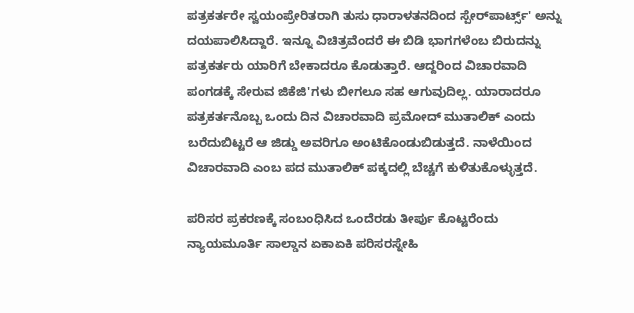ಪತ್ರಕರ್ತರೇ ಸ್ವಯಂಪ್ರೇರಿತರಾಗಿ ತುಸು ಧಾರಾಳತನದಿಂದ ಸ್ಪೇರ್‌ಪಾರ್ಟ್ಸ್' ಅನ್ನು ದಯಪಾಲಿಸಿದ್ದಾರೆ. ಇನ್ನೂ ವಿಚಿತ್ರವೆಂದರೆ ಈ ಬಿಡಿ ಭಾಗಗಳೆಂಬ ಬಿರುದನ್ನು ಪತ್ರಕರ್ತರು ಯಾರಿಗೆ ಬೇಕಾದರೂ ಕೊಡುತ್ತಾರೆ. ಆದ್ದರಿಂದ ವಿಚಾರವಾದಿ ಪಂಗಡಕ್ಕೆ ಸೇರುವ ಜಿಕೆಜಿ'ಗಳು ಬೀಗಲೂ ಸಹ ಆಗುವುದಿಲ್ಲ. ಯಾರಾದರೂ ಪತ್ರಕರ್ತನೊಬ್ಬ ಒಂದು ದಿನ ವಿಚಾರವಾದಿ ಪ್ರಮೋದ್ ಮುತಾಲಿಕ್ ಎಂದು ಬರೆದುಬಿಟ್ಟರೆ ಆ ಜಿಡ್ಡು ಅವರಿಗೂ ಅಂಟಿಕೊಂಡುಬಿಡುತ್ತದೆ. ನಾಳೆಯಿಂದ ವಿಚಾರವಾದಿ ಎಂಬ ಪದ ಮುತಾಲಿಕ್ ಪಕ್ಕದಲ್ಲಿ ಬೆಚ್ಚಗೆ ಕುಳಿತುಕೊಳ್ಳುತ್ತದೆ.

ಪರಿಸರ ಪ್ರಕರಣಕ್ಕೆ ಸಂಬಂಧಿಸಿದ ಒಂದೆರಡು ತೀರ್ಪು ಕೊಟ್ಟರೆಂದು ನ್ಯಾಯಮೂರ್ತಿ ಸಾಲ್ಡಾನ ಏಕಾಏಕಿ ಪರಿಸರಸ್ನೇಹಿ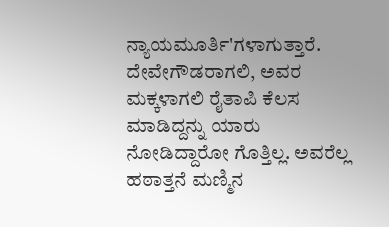ನ್ಯಾಯಮೂರ್ತಿ'ಗಳಾಗುತ್ತಾರೆ. ದೇವೇಗೌಡರಾಗಲಿ, ಅವರ ಮಕ್ಕಳಾಗಲಿ ರೈತಾಪಿ ಕೆಲಸ ಮಾಡಿದ್ದನ್ನು ಯಾರು ನೋಡಿದ್ದಾರೋ ಗೊತ್ತಿಲ್ಲ. ಅವರೆಲ್ಲ ಹಠಾತ್ತನೆ ಮಣ್ಮಿನ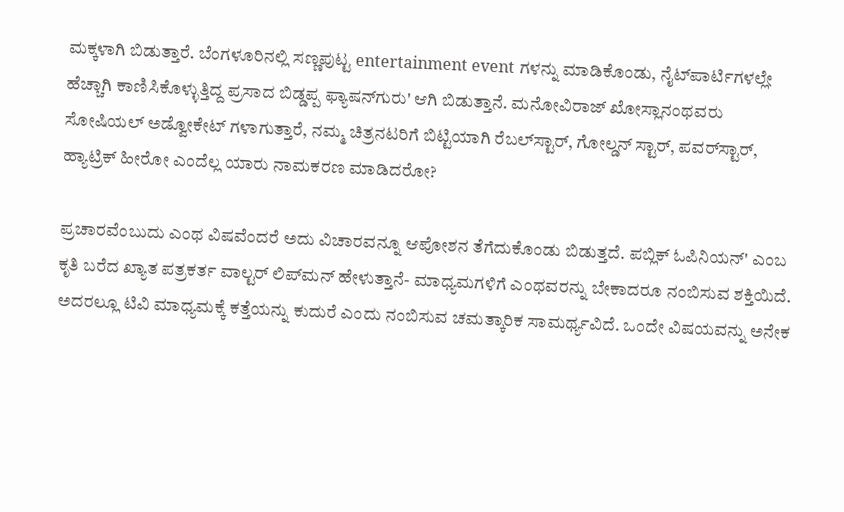ಮಕ್ಕಳಾಗಿ ಬಿಡುತ್ತಾರೆ. ಬೆಂಗಳೂರಿನಲ್ಲಿ ಸಣ್ಣಪುಟ್ಟ entertainment event ಗಳನ್ನು ಮಾಡಿಕೊಂಡು, ನೈಟ್‌ಪಾರ್ಟಿಗಳಲ್ಲೇ ಹೆಚ್ಚಾಗಿ ಕಾಣಿಸಿಕೊಳ್ಳುತ್ತಿದ್ದ ಪ್ರಸಾದ ಬಿಡ್ಡಪ್ಪ ಫ್ಯಾಷನ್‌ಗುರು' ಆಗಿ ಬಿಡುತ್ತಾನೆ. ಮನೋವಿರಾಜ್ ಖೋಸ್ಲಾನಂಥವರು ಸೋಷಿಯಲ್ ಅಡ್ವೋಕೇಟ್ ಗಳಾಗುತ್ತಾರೆ, ನಮ್ಮ ಚಿತ್ರನಟರಿಗೆ ಬಿಟ್ಟಿಯಾಗಿ ರೆಬಲ್‌ಸ್ಟಾರ್, ಗೋಲ್ಡನ್ ಸ್ಟಾರ್, ಪವರ್‌ಸ್ಟಾರ್, ಹ್ಯಾಟ್ರಿಕ್ ಹೀರೋ ಎಂದೆಲ್ಲ ಯಾರು ನಾಮಕರಣ ಮಾಡಿದರೋ?

ಪ್ರಚಾರವೆಂಬುದು ಎಂಥ ವಿಷವೆಂದರೆ ಅದು ವಿಚಾರವನ್ನೂ ಆಪೋಶನ ತೆಗೆದುಕೊಂಡು ಬಿಡುತ್ತದೆ. ಪಬ್ಲಿಕ್ ಓಪಿನಿಯನ್' ಎಂಬ ಕೃತಿ ಬರೆದ ಖ್ಯಾತ ಪತ್ರಕರ್ತ ವಾಲ್ಟರ್ ಲಿಪ್‌ಮನ್ ಹೇಳುತ್ತಾನೆ- ಮಾಧ್ಯಮಗಳಿಗೆ ಎಂಥವರನ್ನು ಬೇಕಾದರೂ ನಂಬಿಸುವ ಶಕ್ತಿಯಿದೆ. ಅದರಲ್ಲೂ ಟಿವಿ ಮಾಧ್ಯಮಕ್ಕೆ ಕತ್ತೆಯನ್ನು ಕುದುರೆ ಎಂದು ನಂಬಿಸುವ ಚಮತ್ಕಾರಿಕ ಸಾಮರ್ಥ್ಯವಿದೆ. ಒಂದೇ ವಿಷಯವನ್ನು ಅನೇಕ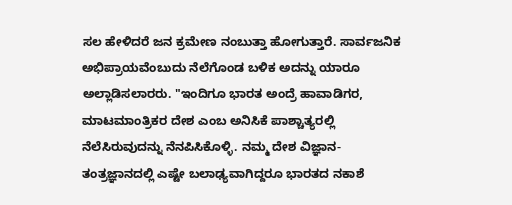ಸಲ ಹೇಳಿದರೆ ಜನ ಕ್ರಮೇಣ ನಂಬುತ್ತಾ ಹೋಗುತ್ತಾರೆ. ಸಾರ್ವಜನಿಕ ಅಭಿಪ್ರಾಯವೆಂಬುದು ನೆಲೆಗೊಂಡ ಬಳಿಕ ಅದನ್ನು ಯಾರೂ ಅಲ್ಲಾಡಿಸಲಾರರು. "ಇಂದಿಗೂ ಭಾರತ ಅಂದ್ರೆ ಹಾವಾಡಿಗರ, ಮಾಟಮಾಂತ್ರಿಕರ ದೇಶ ಎಂಬ ಅನಿಸಿಕೆ ಪಾಶ್ಚಾತ್ಯರಲ್ಲಿ ನೆಲೆಸಿರುವುದನ್ನು ನೆನಪಿಸಿಕೊಳ್ಳಿ. ನಮ್ಮ ದೇಶ ವಿಜ್ಞಾನ- ತಂತ್ರಜ್ಞಾನದಲ್ಲಿ ಎಷ್ಟೇ ಬಲಾಢ್ಯವಾಗಿದ್ದರೂ ಭಾರತದ ನಕಾಶೆ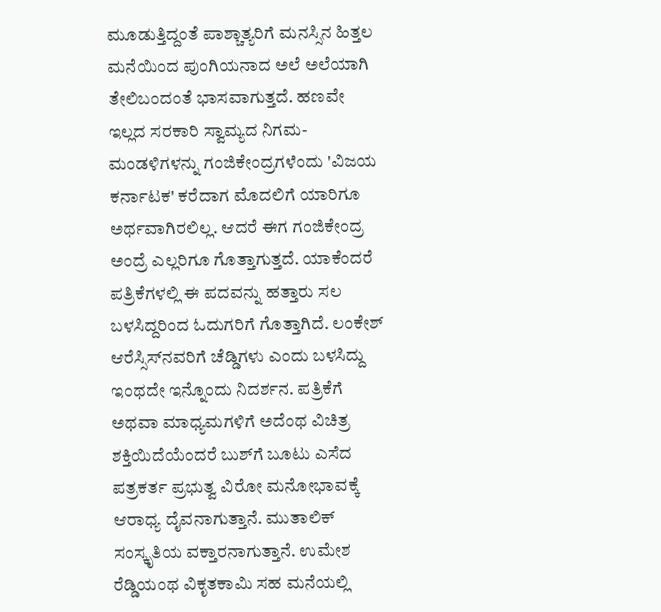ಮೂಡುತ್ತಿದ್ದಂತೆ ಪಾಶ್ಚಾತ್ಯರಿಗೆ ಮನಸ್ಸಿನ ಹಿತ್ತಲ ಮನೆಯಿಂದ ಪುಂಗಿಯನಾದ ಅಲೆ ಅಲೆಯಾಗಿ ತೇಲಿಬಂದಂತೆ ಭಾಸವಾಗುತ್ತದೆ. ಹಣವೇ ಇಲ್ಲದ ಸರಕಾರಿ ಸ್ವಾಮ್ಯದ ನಿಗಮ- ಮಂಡಳಿಗಳನ್ನು ಗಂಜಿಕೇಂದ್ರಗಳೆಂದು 'ವಿಜಯ ಕರ್ನಾಟಕ' ಕರೆದಾಗ ಮೊದಲಿಗೆ ಯಾರಿಗೂ ಅರ್ಥವಾಗಿರಲಿಲ್ಲ. ಆದರೆ ಈಗ ಗಂಜಿಕೇಂದ್ರ ಅಂದ್ರೆ ಎಲ್ಲರಿಗೂ ಗೊತ್ತಾಗುತ್ತದೆ. ಯಾಕೆಂದರೆ ಪತ್ರಿಕೆಗಳಲ್ಲಿ ಈ ಪದವನ್ನು ಹತ್ತಾರು ಸಲ ಬಳಸಿದ್ದರಿಂದ ಓದುಗರಿಗೆ ಗೊತ್ತಾಗಿದೆ. ಲಂಕೇಶ್ ಆರೆಸ್ಸಿಸ್‌ನವರಿಗೆ ಚೆಡ್ಡಿಗಳು ಎಂದು ಬಳಸಿದ್ದು ಇಂಥದೇ ಇನ್ನೊಂದು ನಿದರ್ಶನ. ಪತ್ರಿಕೆಗೆ ಅಥವಾ ಮಾಧ್ಯಮಗಳಿಗೆ ಅದೆಂಥ ವಿಚಿತ್ರ ಶಕ್ತಿಯಿದೆಯೆಂದರೆ ಬುಶ್‌ಗೆ ಬೂಟು ಎಸೆದ ಪತ್ರಕರ್ತ ಪ್ರಭುತ್ವ ವಿರೋ ಮನೋಭಾವಕ್ಕೆ ಆರಾಧ್ಯ ದೈವನಾಗುತ್ತಾನೆ. ಮುತಾಲಿಕ್ ಸಂಸ್ಕೃತಿಯ ವಕ್ತಾರನಾಗುತ್ತಾನೆ. ಉಮೇಶ ರೆಡ್ಡಿಯಂಥ ವಿಕೃತಕಾಮಿ ಸಹ ಮನೆಯಲ್ಲಿ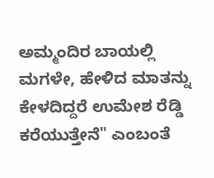ಅಮ್ಮಂದಿರ ಬಾಯಲ್ಲಿ ಮಗಳೇ, ಹೇಳಿದ ಮಾತನ್ನು ಕೇಳದಿದ್ದರೆ ಉಮೇಶ ರೆಡ್ಡಿ ಕರೆಯುತ್ತೇನೆ" ಎಂಬಂತೆ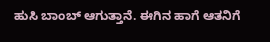ಹುಸಿ ಬಾಂಬ್ ಆಗುತ್ತಾನೆ. ಈಗಿನ ಹಾಗೆ ಆತನಿಗೆ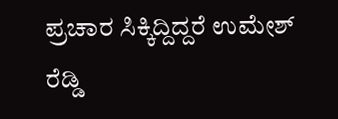ಪ್ರಚಾರ ಸಿಕ್ಕಿದ್ದಿದ್ದರೆ ಉಮೇಶ್ ರೆಡ್ಡಿ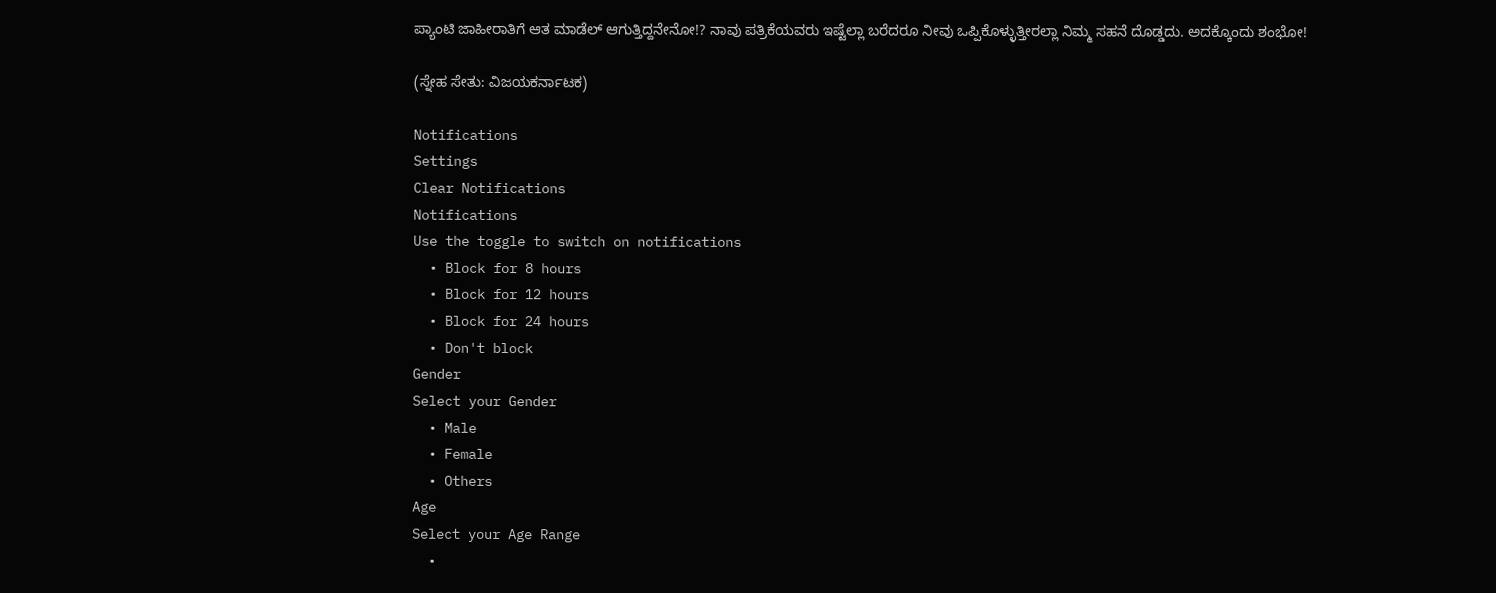ಪ್ಯಾಂಟಿ ಜಾಹೀರಾತಿಗೆ ಆತ ಮಾಡೆಲ್ ಆಗುತ್ತಿದ್ದನೇನೋ!? ನಾವು ಪತ್ರಿಕೆಯವರು ಇಷ್ಟೆಲ್ಲಾ ಬರೆದರೂ ನೀವು ಒಪ್ಪಿಕೊಳ್ಳುತ್ತೀರಲ್ಲಾ ನಿಮ್ಮ ಸಹನೆ ದೊಡ್ಡದು. ಅದಕ್ಕೊಂದು ಶಂಭೋ!

(ಸ್ನೇಹ ಸೇತು: ವಿಜಯಕರ್ನಾಟಕ)

Notifications
Settings
Clear Notifications
Notifications
Use the toggle to switch on notifications
  • Block for 8 hours
  • Block for 12 hours
  • Block for 24 hours
  • Don't block
Gender
Select your Gender
  • Male
  • Female
  • Others
Age
Select your Age Range
  •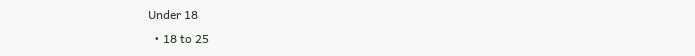Under 18
  • 18 to 25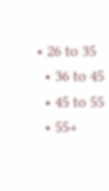• 26 to 35
  • 36 to 45
  • 45 to 55
  • 55+